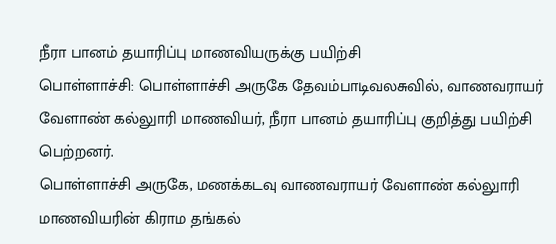நீரா பானம் தயாரிப்பு மாணவியருக்கு பயிற்சி
பொள்ளாச்சி: பொள்ளாச்சி அருகே தேவம்பாடிவலசுவில், வாணவராயர் வேளாண் கல்லுாரி மாணவியர், நீரா பானம் தயாரிப்பு குறித்து பயிற்சி பெற்றனர்.
பொள்ளாச்சி அருகே, மணக்கடவு வாணவராயர் வேளாண் கல்லுாரி மாணவியரின் கிராம தங்கல்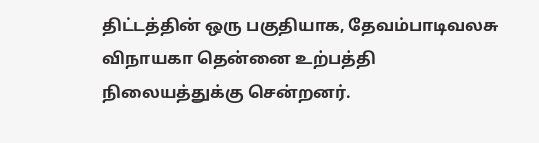திட்டத்தின் ஒரு பகுதியாக, தேவம்பாடிவலசு விநாயகா தென்னை உற்பத்தி நிலையத்துக்கு சென்றனர்.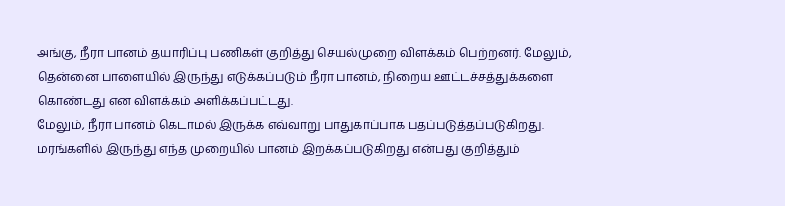அங்கு, நீரா பானம் தயாரிப்பு பணிகள் குறித்து செயல்முறை விளக்கம் பெற்றனர். மேலும், தென்னை பாளையில் இருந்து எடுக்கப்படும் நீரா பானம், நிறைய ஊட்டச்சத்துக்களை கொண்டது என விளக்கம் அளிக்கப்பட்டது.
மேலும், நீரா பானம் கெடாமல் இருக்க எவ்வாறு பாதுகாப்பாக பதப்படுத்தப்படுகிறது. மரங்களில் இருந்து எந்த முறையில் பானம் இறக்கப்படுகிறது என்பது குறித்தும்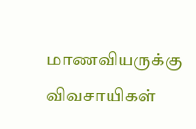மாணவியருக்கு விவசாயிகள்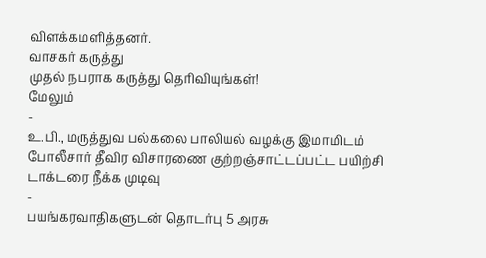விளக்கமளித்தனர்.
வாசகர் கருத்து
முதல் நபராக கருத்து தெரிவியுங்கள்!
மேலும்
-
உ.பி., மருத்துவ பல்கலை பாலியல் வழக்கு இமாமிடம் போலீசார் தீவிர விசாரணை குற்றஞ்சாட்டப்பட்ட பயிற்சி டாக்டரை நீக்க முடிவு
-
பயங்கரவாதிகளுடன் தொடர்பு 5 அரசு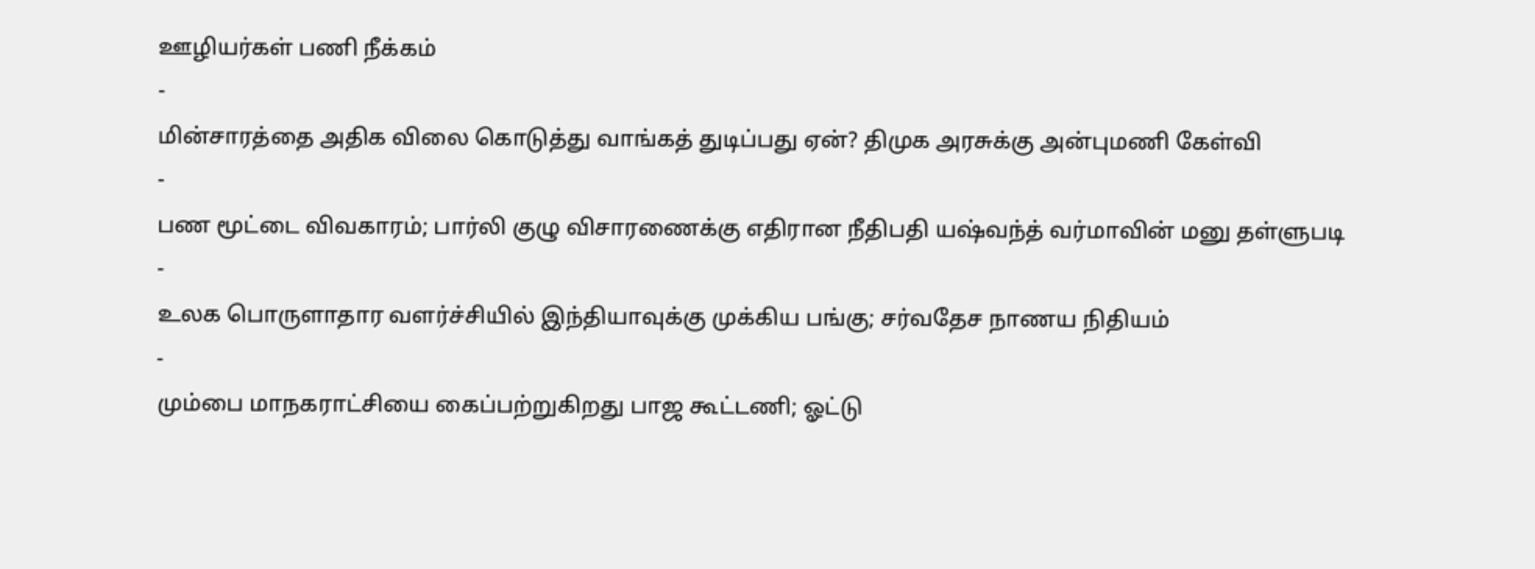ஊழியர்கள் பணி நீக்கம்
-
மின்சாரத்தை அதிக விலை கொடுத்து வாங்கத் துடிப்பது ஏன்? திமுக அரசுக்கு அன்புமணி கேள்வி
-
பண மூட்டை விவகாரம்; பார்லி குழு விசாரணைக்கு எதிரான நீதிபதி யஷ்வந்த் வர்மாவின் மனு தள்ளுபடி
-
உலக பொருளாதார வளர்ச்சியில் இந்தியாவுக்கு முக்கிய பங்கு; சர்வதேச நாணய நிதியம்
-
மும்பை மாநகராட்சியை கைப்பற்றுகிறது பாஜ கூட்டணி; ஓட்டு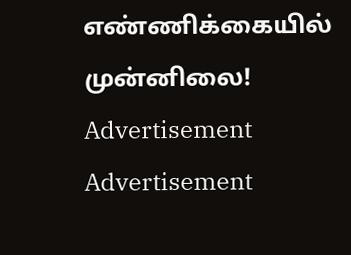எண்ணிக்கையில் முன்னிலை!
Advertisement
Advertisement